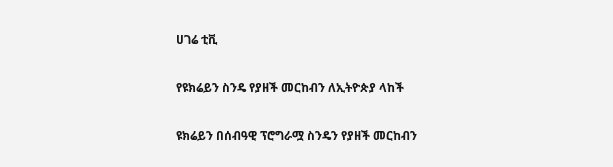ሀገሬ ቲቪ

የዩክሬይን ስንዴ የያዘች መርከብን ለኢትዮጵያ ላከች

ዩክሬይን በሰብዓዊ ፕሮግራሟ ስንዴን የያዘች መርከብን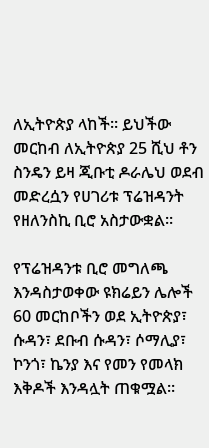ለኢትዮጵያ ላከች። ይህችው መርከብ ለኢትዮጵያ 25 ሺህ ቶን ስንዴን ይዛ ጂቡቲ ዶራሌህ ወደብ መድረሷን የሀገሪቱ ፕሬዝዳንት የዘለንስኪ ቢሮ አስታውቋል።

የፕሬዝዳንቱ ቢሮ መግለጫ እንዳስታወቀው ዩክሬይን ሌሎች 60 መርከቦችን ወደ ኢትዮጵያ፣ ሱዳን፣ ደቡብ ሱዳን፣ ሶማሊያ፣ ኮንጎ፣ ኬንያ እና የመን የመላክ እቅዶች እንዳሏት ጠቁሟል።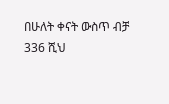በሁለት ቀናት ውስጥ ብቻ 336 ሺህ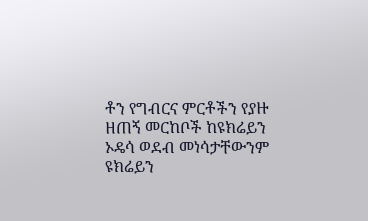ቶን የግብርና ምርቶችን የያዙ ዘጠኝ መርከቦች ከዩክሬይን ኦዴሳ ወደብ መነሳታቸውንም ዩክሬይን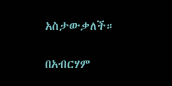አስታውቃለች።

በአብርሃም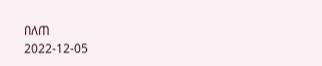በለጠ
2022-12-05